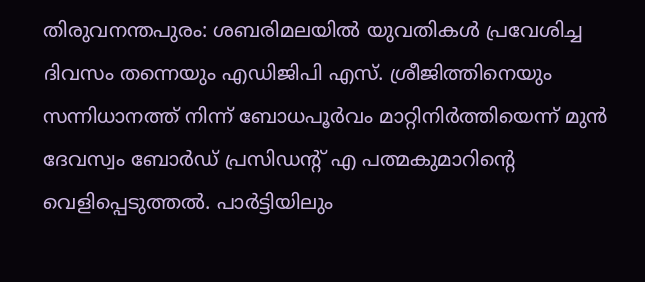തിരുവനന്തപുരം: ശബരിമലയിൽ യുവതികൾ പ്രവേശിച്ച ദിവസം തന്നെയും എഡിജിപി എസ്. ശ്രീജിത്തിനെയും സന്നിധാനത്ത് നിന്ന് ബോധപൂർവം മാറ്റിനിർത്തിയെന്ന് മുൻ ദേവസ്വം ബോർഡ് പ്രസിഡന്റ് എ പത്മകുമാറിന്റെ വെളിപ്പെടുത്തൽ. പാർട്ടിയിലും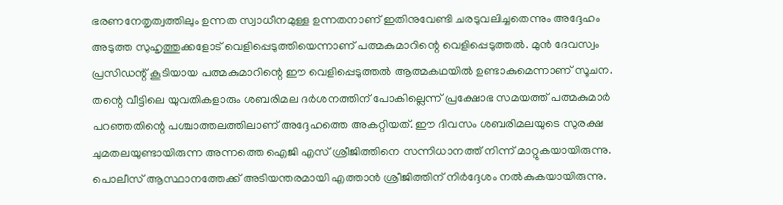ഭരണനേതൃത്വത്തിലും ഉന്നത സ്വാധീനമുള്ള ഉന്നതനാണ് ഇതിനുവേണ്ടി ചരടുവലിച്ചതെന്നും അദ്ദേഹം അടുത്ത സുഹൃത്തുക്കളോട് വെളിപ്പെടുത്തിയെന്നാണ് പത്മകുമാറിന്റെ വെളിപ്പെടുത്തൽ. മുൻ ദേവസ്വം പ്രസിഡന്റ് കൂടിയായ പത്മകുമാറിന്റെ ഈ വെളിപ്പെടുത്തൽ ആത്മകഥയിൽ ഉണ്ടാകുമെന്നാണ് സൂചന.
തന്റെ വീട്ടിലെ യുവതികളാരും ശബരിമല ദർശനത്തിന് പോകില്ലെന്ന് പ്രക്ഷോഭ സമയത്ത് പത്മകുമാർ പറഞ്ഞതിന്റെ പശ്ചാത്തലത്തിലാണ് അദ്ദേഹത്തെ അകറ്റിയത്. ഈ ദിവസം ശബരിമലയുടെ സുരക്ഷ ചുമതലയുണ്ടായിരുന്ന അന്നത്തെ ഐജി എസ് ശ്രീജിത്തിനെ സന്നിധാനത്ത് നിന്ന് മാറ്റുകയായിരുന്നു. പൊലീസ് ആസ്ഥാനത്തേക്ക് അടിയന്തരമായി എത്താൻ ശ്രീജിത്തിന് നിർദ്ദേശം നൽകുകയായിരുന്നു.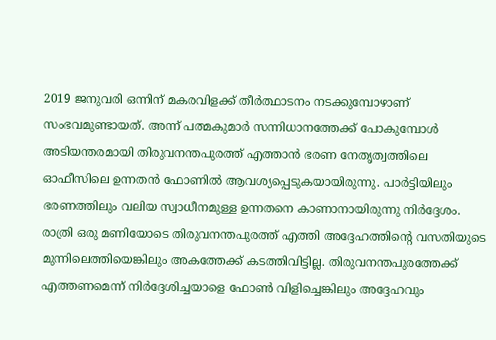2019 ജനുവരി ഒന്നിന് മകരവിളക്ക് തീർത്ഥാടനം നടക്കുമ്പോഴാണ് സംഭവമുണ്ടായത്. അന്ന് പത്മകുമാർ സന്നിധാനത്തേക്ക് പോകുമ്പോൾ അടിയന്തരമായി തിരുവനന്തപുരത്ത് എത്താൻ ഭരണ നേതൃത്വത്തിലെ ഓഫീസിലെ ഉന്നതൻ ഫോണിൽ ആവശ്യപ്പെടുകയായിരുന്നു. പാർട്ടിയിലും ഭരണത്തിലും വലിയ സ്വാധീനമുള്ള ഉന്നതനെ കാണാനായിരുന്നു നിർദ്ദേശം. രാത്രി ഒരു മണിയോടെ തിരുവനന്തപുരത്ത് എത്തി അദ്ദേഹത്തിന്റെ വസതിയുടെ മുന്നിലെത്തിയെങ്കിലും അകത്തേക്ക് കടത്തിവിട്ടില്ല. തിരുവനന്തപുരത്തേക്ക് എത്തണമെന്ന് നിർദ്ദേശിച്ചയാളെ ഫോൺ വിളിച്ചെങ്കിലും അദ്ദേഹവും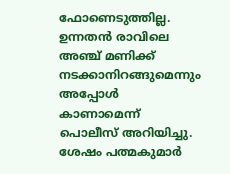ഫോണെടുത്തില്ല.
ഉന്നതൻ രാവിലെ അഞ്ച് മണിക്ക് നടക്കാനിറങ്ങുമെന്നും അപ്പോൾ കാണാമെന്ന് പൊലീസ് അറിയിച്ചു. ശേഷം പത്മകുമാർ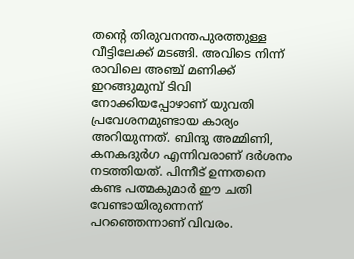തന്റെ തിരുവനന്തപുരത്തുള്ള വീട്ടിലേക്ക് മടങ്ങി. അവിടെ നിന്ന് രാവിലെ അഞ്ച് മണിക്ക് ഇറങ്ങുമുമ്പ് ടിവി നോക്കിയപ്പോഴാണ് യുവതി പ്രവേശനമുണ്ടായ കാര്യം അറിയുന്നത്. ബിന്ദു അമ്മിണി, കനകദുർഗ എന്നിവരാണ് ദർശനം നടത്തിയത്. പിന്നീട് ഉന്നതനെ കണ്ട പത്മകുമാർ ഈ ചതി വേണ്ടായിരുന്നെന്ന് പറഞ്ഞെന്നാണ് വിവരം.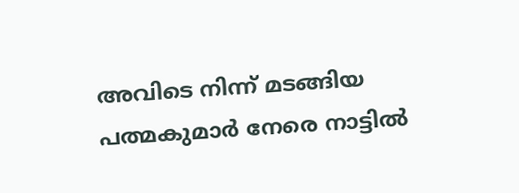അവിടെ നിന്ന് മടങ്ങിയ പത്മകുമാർ നേരെ നാട്ടിൽ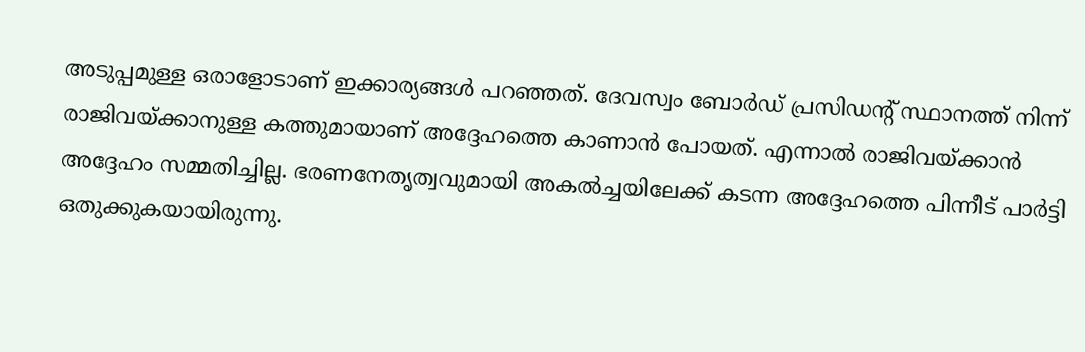അടുപ്പമുള്ള ഒരാളോടാണ് ഇക്കാര്യങ്ങൾ പറഞ്ഞത്. ദേവസ്വം ബോർഡ് പ്രസിഡന്റ് സ്ഥാനത്ത് നിന്ന് രാജിവയ്ക്കാനുള്ള കത്തുമായാണ് അദ്ദേഹത്തെ കാണാൻ പോയത്. എന്നാൽ രാജിവയ്ക്കാൻ അദ്ദേഹം സമ്മതിച്ചില്ല. ഭരണനേതൃത്വവുമായി അകൽച്ചയിലേക്ക് കടന്ന അദ്ദേഹത്തെ പിന്നീട് പാർട്ടി ഒതുക്കുകയായിരുന്നു.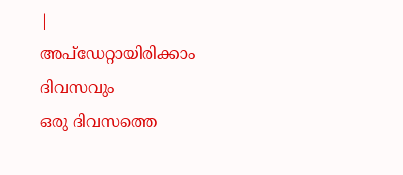|
അപ്ഡേറ്റായിരിക്കാം ദിവസവും
ഒരു ദിവസത്തെ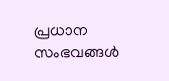പ്രധാന സംഭവങ്ങൾ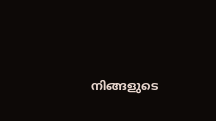നിങ്ങളുടെ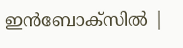ഇൻബോക്സിൽ |